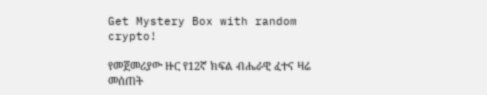Get Mystery Box with random crypto!

የመጀመሪያው ዙር የ12ኛ ክፍል ብሔራዊ ፈተና ዛሬ መሰጠት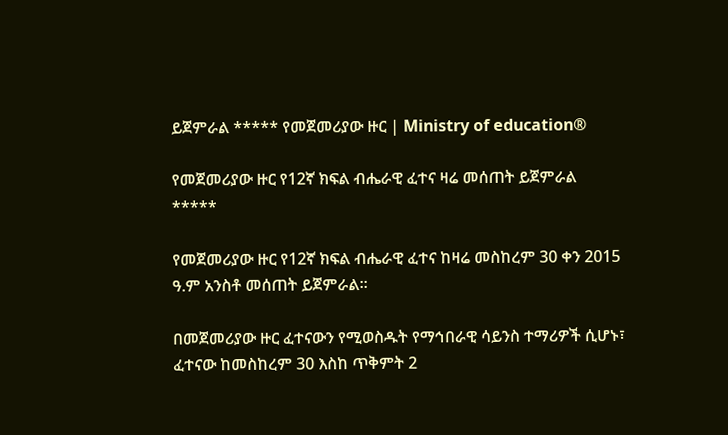ይጀምራል ***** የመጀመሪያው ዙር | Ministry of education®

የመጀመሪያው ዙር የ12ኛ ክፍል ብሔራዊ ፈተና ዛሬ መሰጠት ይጀምራል
*****

የመጀመሪያው ዙር የ12ኛ ክፍል ብሔራዊ ፈተና ከዛሬ መስከረም 30 ቀን 2015 ዓ.ም አንስቶ መሰጠት ይጀምራል።

በመጀመሪያው ዙር ፈተናውን የሚወስዱት የማኅበራዊ ሳይንስ ተማሪዎች ሲሆኑ፣ ፈተናው ከመስከረም 30 እስከ ጥቅምት 2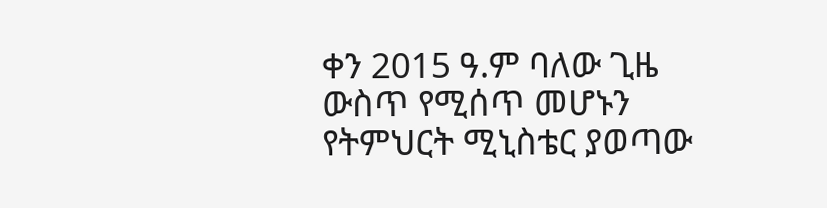ቀን 2015 ዓ.ም ባለው ጊዜ ውስጥ የሚሰጥ መሆኑን የትምህርት ሚኒስቴር ያወጣው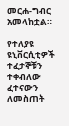መርሐ-ግብር አመላከቷል።

የተለያዩ ዩኒቨርሲቲዎች ተፈታኞቹን ተቀብለው ፈተናውን ለመስጠት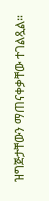ዝግጅታቸውን ማጠናቀቃቸው ተገልጿል።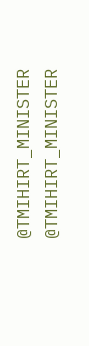@TMIHIRT_MINISTER
@TMIHIRT_MINISTER